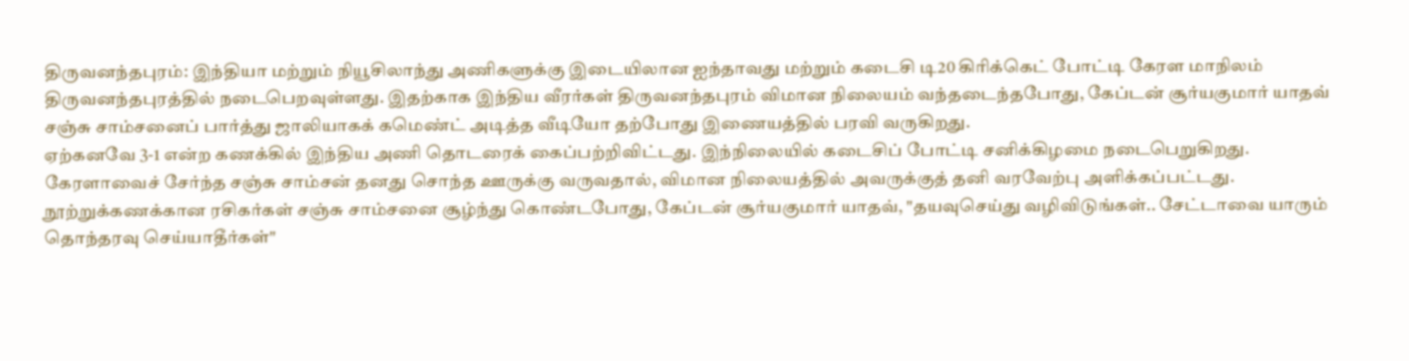திருவனந்தபுரம்: இந்தியா மற்றும் நியூசிலாந்து அணிகளுக்கு இடையிலான ஐந்தாவது மற்றும் கடைசி டி20 கிரிக்கெட் போட்டி கேரள மாநிலம் திருவனந்தபுரத்தில் நடைபெறவுள்ளது. இதற்காக இந்திய வீரர்கள் திருவனந்தபுரம் விமான நிலையம் வந்தடைந்தபோது, கேப்டன் சூர்யகுமார் யாதவ் சஞ்சு சாம்சனைப் பார்த்து ஜாலியாகக் கமெண்ட் அடித்த வீடியோ தற்போது இணையத்தில் பரவி வருகிறது.
ஏற்கனவே 3-1 என்ற கணக்கில் இந்திய அணி தொடரைக் கைப்பற்றிவிட்டது. இந்நிலையில் கடைசிப் போட்டி சனிக்கிழமை நடைபெறுகிறது. கேரளாவைச் சேர்ந்த சஞ்சு சாம்சன் தனது சொந்த ஊருக்கு வருவதால், விமான நிலையத்தில் அவருக்குத் தனி வரவேற்பு அளிக்கப்பட்டது. நூற்றுக்கணக்கான ரசிகர்கள் சஞ்சு சாம்சனை சூழ்ந்து கொண்டபோது, கேப்டன் சூர்யகுமார் யாதவ், "தயவுசெய்து வழிவிடுங்கள்.. சேட்டாவை யாரும் தொந்தரவு செய்யாதீர்கள்"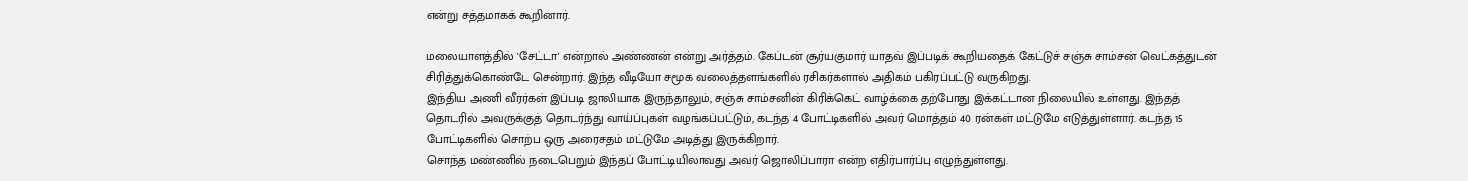என்று சத்தமாகக் கூறினார்.

மலையாளத்தில் 'சேட்டா' என்றால் அண்ணன் என்று அர்த்தம். கேப்டன் சூர்யகுமார் யாதவ் இப்படிக் கூறியதைக் கேட்டுச் சஞ்சு சாம்சன் வெட்கத்துடன் சிரித்துக்கொண்டே சென்றார். இந்த வீடியோ சமூக வலைத்தளங்களில் ரசிகர்களால் அதிகம் பகிரப்பட்டு வருகிறது.
இந்திய அணி வீரர்கள் இப்படி ஜாலியாக இருந்தாலும், சஞ்சு சாம்சனின் கிரிக்கெட் வாழ்க்கை தற்போது இக்கட்டான நிலையில் உள்ளது. இந்தத் தொடரில் அவருக்குத் தொடர்ந்து வாய்ப்புகள் வழங்கப்பட்டும், கடந்த 4 போட்டிகளில் அவர் மொத்தம் 40 ரன்கள் மட்டுமே எடுத்துள்ளார். கடந்த 15 போட்டிகளில் சொற்ப ஒரு அரைசதம் மட்டுமே அடித்து இருக்கிறார்.
சொந்த மண்ணில் நடைபெறும் இந்தப் போட்டியிலாவது அவர் ஜொலிப்பாரா என்ற எதிர்பார்ப்பு எழுந்துள்ளது.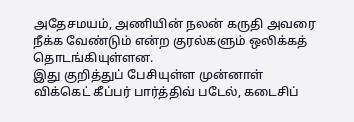அதேசமயம், அணியின் நலன் கருதி அவரை நீக்க வேண்டும் என்ற குரல்களும் ஒலிக்கத் தொடங்கியுள்ளன.
இது குறித்துப் பேசியுள்ள முன்னாள் விக்கெட் கீப்பர் பார்த்திவ் படேல், கடைசிப்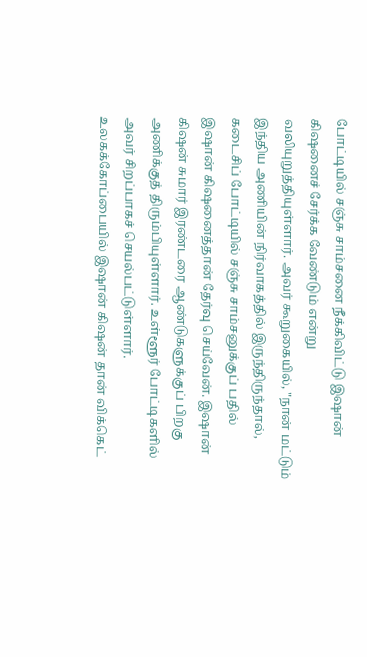போட்டியில் சஞ்சு சாம்சனை நீக்கிவிட்டு இஷான் கிஷனைச் சேர்க்க வேண்டும் என்று வலியுறுத்தியுள்ளார். அவர் கூறுகையில், "நான் மட்டும் இந்திய அணியின் நிர்வாகத்தில் இருந்திருந்தால், கடைசிப் போட்டியில் சஞ்சு சாம்சனுக்குப் பதில் இஷான் கிஷனைத்தான் தேர்வு செய்வேன். இஷான் கிஷன் சுமார் இரண்டரை ஆண்டுகளுக்குப் பிறகு அணிக்குத் திரும்பியுள்ளார். உள்ளூர் போட்டிகளில் அவர் சிறப்பாகச் செயல்பட்டுள்ளார்.
உலகக்கோப்பையில் இஷான் கிஷன் தான் விக்கெட்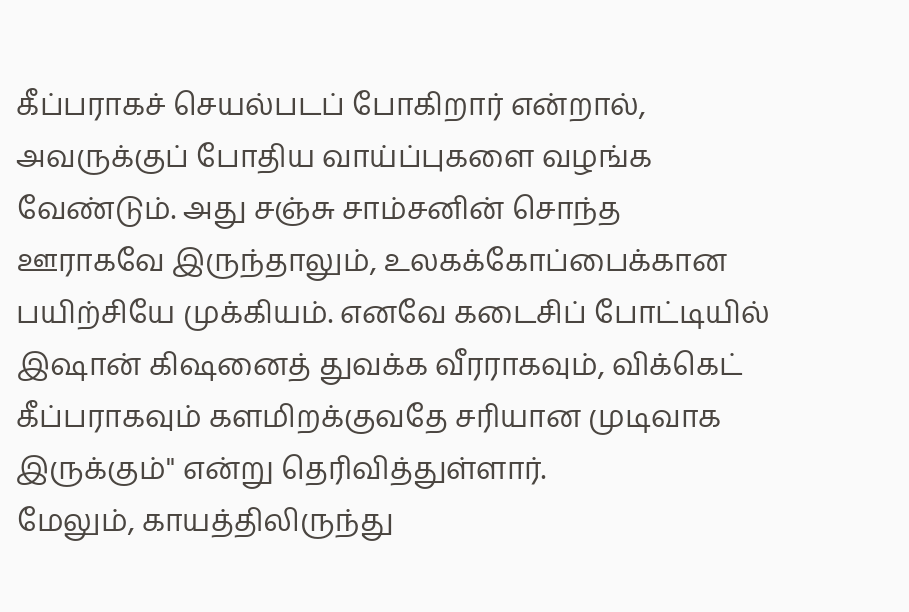கீப்பராகச் செயல்படப் போகிறார் என்றால், அவருக்குப் போதிய வாய்ப்புகளை வழங்க வேண்டும். அது சஞ்சு சாம்சனின் சொந்த ஊராகவே இருந்தாலும், உலகக்கோப்பைக்கான பயிற்சியே முக்கியம். எனவே கடைசிப் போட்டியில் இஷான் கிஷனைத் துவக்க வீரராகவும், விக்கெட் கீப்பராகவும் களமிறக்குவதே சரியான முடிவாக இருக்கும்" என்று தெரிவித்துள்ளார்.
மேலும், காயத்திலிருந்து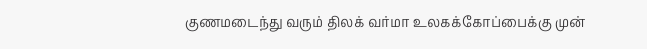குணமடைந்து வரும் திலக் வர்மா உலகக்கோப்பைக்கு முன்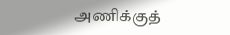அணிக்குத்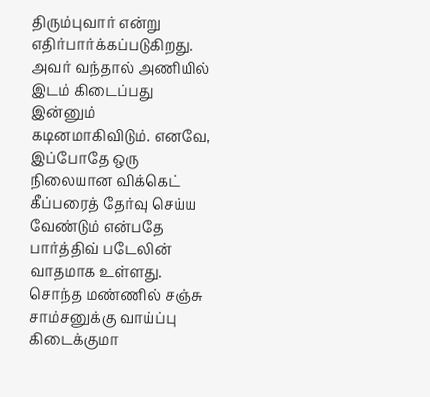திரும்புவார் என்று எதிர்பார்க்கப்படுகிறது. அவர் வந்தால் அணியில் இடம் கிடைப்பது இன்னும் கடினமாகிவிடும். எனவே, இப்போதே ஒரு நிலையான விக்கெட் கீப்பரைத் தேர்வு செய்ய வேண்டும் என்பதே பார்த்திவ் படேலின் வாதமாக உள்ளது. சொந்த மண்ணில் சஞ்சு சாம்சனுக்கு வாய்ப்பு கிடைக்குமா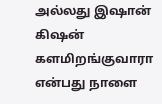அல்லது இஷான் கிஷன் களமிறங்குவாரா என்பது நாளை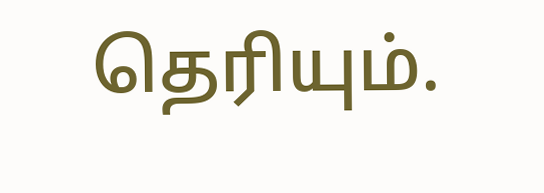தெரியும்.